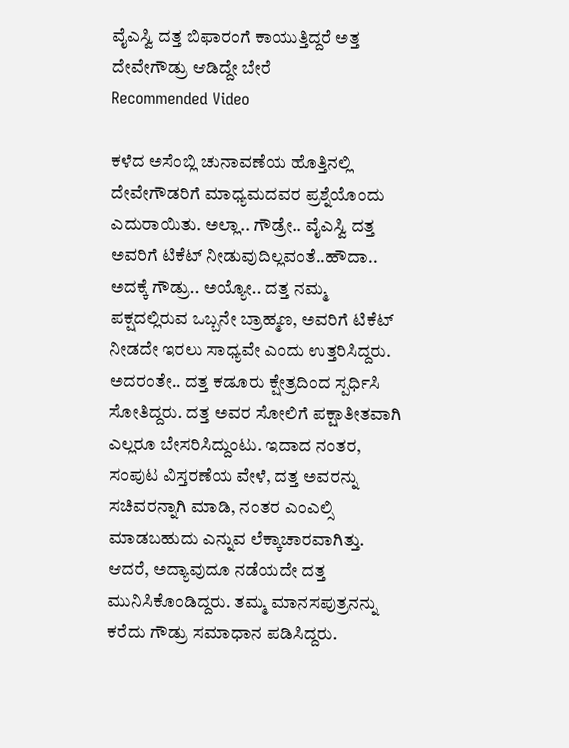ವೈಎಸ್ವಿ ದತ್ತ ಬಿಫಾರಂಗೆ ಕಾಯುತ್ತಿದ್ದರೆ ಅತ್ತ ದೇವೇಗೌಡ್ರು ಆಡಿದ್ದೇ ಬೇರೆ
Recommended Video

ಕಳೆದ ಅಸೆಂಬ್ಲಿ ಚುನಾವಣೆಯ ಹೊತ್ತಿನಲ್ಲಿ ದೇವೇಗೌಡರಿಗೆ ಮಾಧ್ಯಮದವರ ಪ್ರಶ್ನೆಯೊಂದು ಎದುರಾಯಿತು. ಅಲ್ಲಾ.. ಗೌಡ್ರೇ.. ವೈಎಸ್ವಿ ದತ್ತ ಅವರಿಗೆ ಟಿಕೆಟ್ ನೀಡುವುದಿಲ್ಲವಂತೆ..ಹೌದಾ.. ಅದಕ್ಕೆ ಗೌಡ್ರು.. ಅಯ್ಯೋ.. ದತ್ತ ನಮ್ಮ ಪಕ್ಷದಲ್ಲಿರುವ ಒಬ್ಬನೇ ಬ್ರಾಹ್ಮಣ, ಅವರಿಗೆ ಟಿಕೆಟ್ ನೀಡದೇ ಇರಲು ಸಾಧ್ಯವೇ ಎಂದು ಉತ್ತರಿಸಿದ್ದರು.
ಅದರಂತೇ.. ದತ್ತ ಕಡೂರು ಕ್ಷೇತ್ರದಿಂದ ಸ್ಪರ್ಧಿಸಿ ಸೋತಿದ್ದರು. ದತ್ತ ಅವರ ಸೋಲಿಗೆ ಪಕ್ಷಾತೀತವಾಗಿ ಎಲ್ಲರೂ ಬೇಸರಿಸಿದ್ದುಂಟು. ಇದಾದ ನಂತರ, ಸಂಪುಟ ವಿಸ್ತರಣೆಯ ವೇಳೆ, ದತ್ತ ಅವರನ್ನು ಸಚಿವರನ್ನಾಗಿ ಮಾಡಿ, ನಂತರ ಎಂಎಲ್ಸಿ ಮಾಡಬಹುದು ಎನ್ನುವ ಲೆಕ್ಕಾಚಾರವಾಗಿತ್ತು. ಆದರೆ, ಅದ್ಯಾವುದೂ ನಡೆಯದೇ ದತ್ತ ಮುನಿಸಿಕೊಂಡಿದ್ದರು. ತಮ್ಮ ಮಾನಸಪುತ್ರನನ್ನು ಕರೆದು ಗೌಡ್ರು ಸಮಾಧಾನ ಪಡಿಸಿದ್ದರು.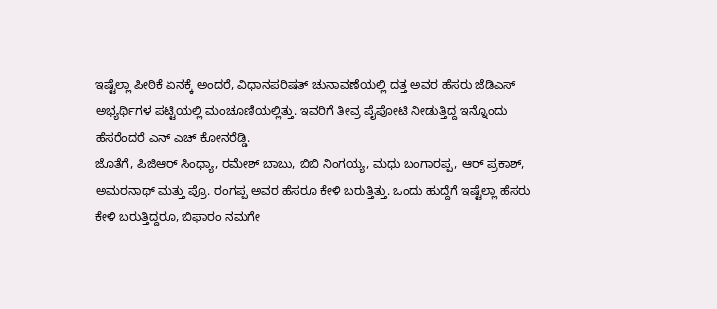ಇಷ್ಟೆಲ್ಲಾ ಪೀಠಿಕೆ ಏನಕ್ಕೆ ಅಂದರೆ, ವಿಧಾನಪರಿಷತ್ ಚುನಾವಣೆಯಲ್ಲಿ ದತ್ತ ಅವರ ಹೆಸರು ಜೆಡಿಎಸ್ ಅಭ್ಯರ್ಥಿಗಳ ಪಟ್ಟಿಯಲ್ಲಿ ಮಂಚೂಣಿಯಲ್ಲಿತ್ತು. ಇವರಿಗೆ ತೀವ್ರ ಪೈಪೋಟಿ ನೀಡುತ್ತಿದ್ದ ಇನ್ನೊಂದು ಹೆಸರೆಂದರೆ ಎನ್ ಎಚ್ ಕೋನರೆಡ್ಡಿ.
ಜೊತೆಗೆ, ಪಿಜಿಆರ್ ಸಿಂಧ್ಯಾ, ರಮೇಶ್ ಬಾಬು, ಬಿಬಿ ನಿಂಗಯ್ಯ, ಮಧು ಬಂಗಾರಪ್ಪ, ಆರ್ ಪ್ರಕಾಶ್, ಅಮರನಾಥ್ ಮತ್ತು ಪ್ರೊ. ರಂಗಪ್ಪ ಅವರ ಹೆಸರೂ ಕೇಳಿ ಬರುತ್ತಿತ್ತು. ಒಂದು ಹುದ್ದೆಗೆ ಇಷ್ಟೆಲ್ಲಾ ಹೆಸರು ಕೇಳಿ ಬರುತ್ತಿದ್ದರೂ, ಬಿಫಾರಂ ನಮಗೇ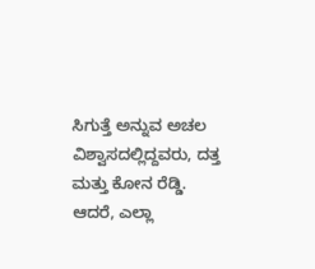ಸಿಗುತ್ತೆ ಅನ್ನುವ ಅಚಲ ವಿಶ್ವಾಸದಲ್ಲಿದ್ದವರು, ದತ್ತ ಮತ್ತು ಕೋನ ರೆಡ್ಡಿ.
ಆದರೆ, ಎಲ್ಲಾ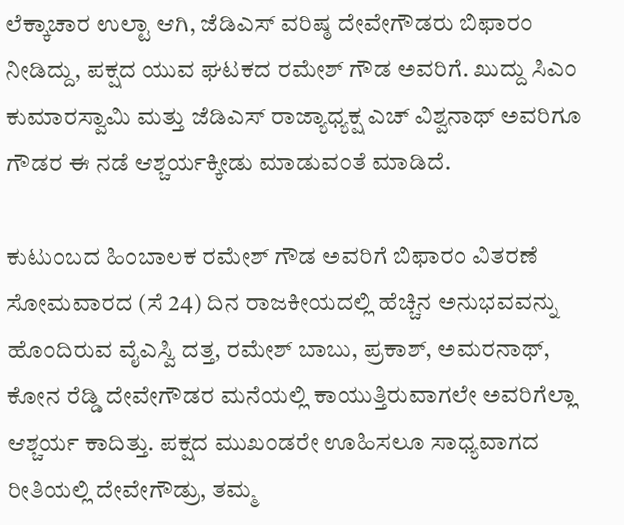ಲೆಕ್ಕಾಚಾರ ಉಲ್ಟಾ ಆಗಿ, ಜೆಡಿಎಸ್ ವರಿಷ್ಠ ದೇವೇಗೌಡರು ಬಿಫಾರಂ ನೀಡಿದ್ದು, ಪಕ್ಷದ ಯುವ ಘಟಕದ ರಮೇಶ್ ಗೌಡ ಅವರಿಗೆ. ಖುದ್ದು ಸಿಎಂ ಕುಮಾರಸ್ವಾಮಿ ಮತ್ತು ಜೆಡಿಎಸ್ ರಾಜ್ಯಾಧ್ಯಕ್ಷ ಎಚ್ ವಿಶ್ವನಾಥ್ ಅವರಿಗೂ ಗೌಡರ ಈ ನಡೆ ಆಶ್ಚರ್ಯಕ್ಕೀಡು ಮಾಡುವಂತೆ ಮಾಡಿದೆ.

ಕುಟುಂಬದ ಹಿಂಬಾಲಕ ರಮೇಶ್ ಗೌಡ ಅವರಿಗೆ ಬಿಫಾರಂ ವಿತರಣೆ
ಸೋಮವಾರದ (ಸೆ 24) ದಿನ ರಾಜಕೀಯದಲ್ಲಿ ಹೆಚ್ಚಿನ ಅನುಭವವನ್ನು ಹೊಂದಿರುವ ವೈಎಸ್ವಿ ದತ್ತ, ರಮೇಶ್ ಬಾಬು, ಪ್ರಕಾಶ್, ಅಮರನಾಥ್, ಕೋನ ರೆಡ್ಡಿ ದೇವೇಗೌಡರ ಮನೆಯಲ್ಲಿ ಕಾಯುತ್ತಿರುವಾಗಲೇ ಅವರಿಗೆಲ್ಲಾ ಆಶ್ಚರ್ಯ ಕಾದಿತ್ತು. ಪಕ್ಷದ ಮುಖಂಡರೇ ಊಹಿಸಲೂ ಸಾಧ್ಯವಾಗದ ರೀತಿಯಲ್ಲಿ ದೇವೇಗೌಡ್ರು, ತಮ್ಮ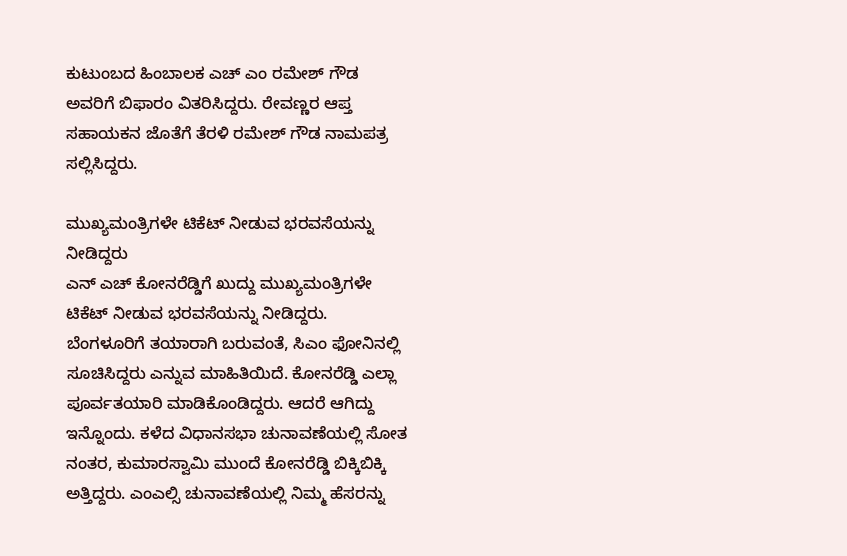ಕುಟುಂಬದ ಹಿಂಬಾಲಕ ಎಚ್ ಎಂ ರಮೇಶ್ ಗೌಡ ಅವರಿಗೆ ಬಿಫಾರಂ ವಿತರಿಸಿದ್ದರು. ರೇವಣ್ಣರ ಆಪ್ತ ಸಹಾಯಕನ ಜೊತೆಗೆ ತೆರಳಿ ರಮೇಶ್ ಗೌಡ ನಾಮಪತ್ರ ಸಲ್ಲಿಸಿದ್ದರು.

ಮುಖ್ಯಮಂತ್ರಿಗಳೇ ಟಿಕೆಟ್ ನೀಡುವ ಭರವಸೆಯನ್ನು ನೀಡಿದ್ದರು
ಎನ್ ಎಚ್ ಕೋನರೆಡ್ಡಿಗೆ ಖುದ್ದು ಮುಖ್ಯಮಂತ್ರಿಗಳೇ ಟಿಕೆಟ್ ನೀಡುವ ಭರವಸೆಯನ್ನು ನೀಡಿದ್ದರು. ಬೆಂಗಳೂರಿಗೆ ತಯಾರಾಗಿ ಬರುವಂತೆ, ಸಿಎಂ ಫೋನಿನಲ್ಲಿ ಸೂಚಿಸಿದ್ದರು ಎನ್ನುವ ಮಾಹಿತಿಯಿದೆ. ಕೋನರೆಡ್ಡಿ ಎಲ್ಲಾ ಪೂರ್ವತಯಾರಿ ಮಾಡಿಕೊಂಡಿದ್ದರು. ಆದರೆ ಆಗಿದ್ದು ಇನ್ನೊಂದು. ಕಳೆದ ವಿಧಾನಸಭಾ ಚುನಾವಣೆಯಲ್ಲಿ ಸೋತ ನಂತರ, ಕುಮಾರಸ್ವಾಮಿ ಮುಂದೆ ಕೋನರೆಡ್ಡಿ ಬಿಕ್ಕಿಬಿಕ್ಕಿ ಅತ್ತಿದ್ದರು. ಎಂಎಲ್ಸಿ ಚುನಾವಣೆಯಲ್ಲಿ ನಿಮ್ಮ ಹೆಸರನ್ನು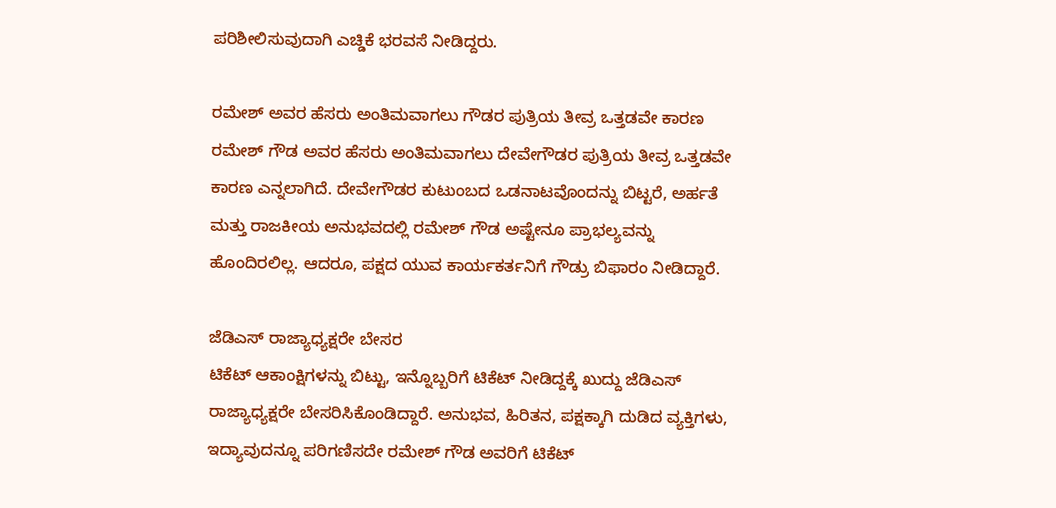ಪರಿಶೀಲಿಸುವುದಾಗಿ ಎಚ್ಡಿಕೆ ಭರವಸೆ ನೀಡಿದ್ದರು.

ರಮೇಶ್ ಅವರ ಹೆಸರು ಅಂತಿಮವಾಗಲು ಗೌಡರ ಪುತ್ರಿಯ ತೀವ್ರ ಒತ್ತಡವೇ ಕಾರಣ
ರಮೇಶ್ ಗೌಡ ಅವರ ಹೆಸರು ಅಂತಿಮವಾಗಲು ದೇವೇಗೌಡರ ಪುತ್ರಿಯ ತೀವ್ರ ಒತ್ತಡವೇ ಕಾರಣ ಎನ್ನಲಾಗಿದೆ. ದೇವೇಗೌಡರ ಕುಟುಂಬದ ಒಡನಾಟವೊಂದನ್ನು ಬಿಟ್ಟರೆ, ಅರ್ಹತೆ ಮತ್ತು ರಾಜಕೀಯ ಅನುಭವದಲ್ಲಿ ರಮೇಶ್ ಗೌಡ ಅಷ್ಟೇನೂ ಪ್ರಾಭಲ್ಯವನ್ನು ಹೊಂದಿರಲಿಲ್ಲ. ಆದರೂ, ಪಕ್ಷದ ಯುವ ಕಾರ್ಯಕರ್ತನಿಗೆ ಗೌಡ್ರು ಬಿಫಾರಂ ನೀಡಿದ್ದಾರೆ.

ಜೆಡಿಎಸ್ ರಾಜ್ಯಾಧ್ಯಕ್ಷರೇ ಬೇಸರ
ಟಿಕೆಟ್ ಆಕಾಂಕ್ಷಿಗಳನ್ನು ಬಿಟ್ಟು, ಇನ್ನೊಬ್ಬರಿಗೆ ಟಿಕೆಟ್ ನೀಡಿದ್ದಕ್ಕೆ ಖುದ್ದು ಜೆಡಿಎಸ್ ರಾಜ್ಯಾಧ್ಯಕ್ಷರೇ ಬೇಸರಿಸಿಕೊಂಡಿದ್ದಾರೆ. ಅನುಭವ, ಹಿರಿತನ, ಪಕ್ಷಕ್ಕಾಗಿ ದುಡಿದ ವ್ಯಕ್ತಿಗಳು, ಇದ್ಯಾವುದನ್ನೂ ಪರಿಗಣಿಸದೇ ರಮೇಶ್ ಗೌಡ ಅವರಿಗೆ ಟಿಕೆಟ್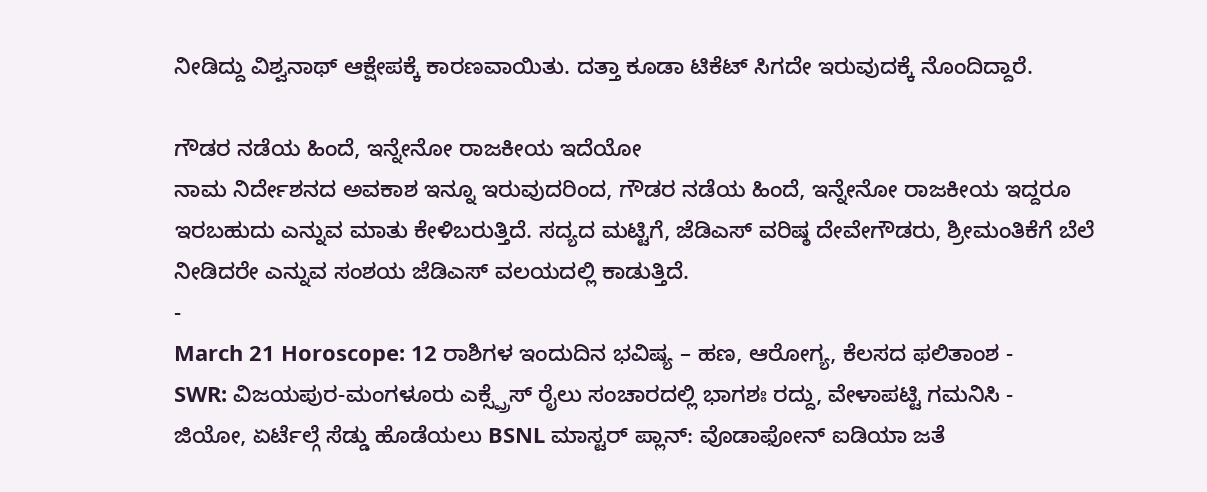ನೀಡಿದ್ದು ವಿಶ್ವನಾಥ್ ಆಕ್ಷೇಪಕ್ಕೆ ಕಾರಣವಾಯಿತು. ದತ್ತಾ ಕೂಡಾ ಟಿಕೆಟ್ ಸಿಗದೇ ಇರುವುದಕ್ಕೆ ನೊಂದಿದ್ದಾರೆ.

ಗೌಡರ ನಡೆಯ ಹಿಂದೆ, ಇನ್ನೇನೋ ರಾಜಕೀಯ ಇದೆಯೋ
ನಾಮ ನಿರ್ದೇಶನದ ಅವಕಾಶ ಇನ್ನೂ ಇರುವುದರಿಂದ, ಗೌಡರ ನಡೆಯ ಹಿಂದೆ, ಇನ್ನೇನೋ ರಾಜಕೀಯ ಇದ್ದರೂ ಇರಬಹುದು ಎನ್ನುವ ಮಾತು ಕೇಳಿಬರುತ್ತಿದೆ. ಸದ್ಯದ ಮಟ್ಟಿಗೆ, ಜೆಡಿಎಸ್ ವರಿಷ್ಠ ದೇವೇಗೌಡರು, ಶ್ರೀಮಂತಿಕೆಗೆ ಬೆಲೆ ನೀಡಿದರೇ ಎನ್ನುವ ಸಂಶಯ ಜೆಡಿಎಸ್ ವಲಯದಲ್ಲಿ ಕಾಡುತ್ತಿದೆ.
-
March 21 Horoscope: 12 ರಾಶಿಗಳ ಇಂದುದಿನ ಭವಿಷ್ಯ – ಹಣ, ಆರೋಗ್ಯ, ಕೆಲಸದ ಫಲಿತಾಂಶ -
SWR: ವಿಜಯಪುರ-ಮಂಗಳೂರು ಎಕ್ಸ್ಪ್ರೆಸ್ ರೈಲು ಸಂಚಾರದಲ್ಲಿ ಭಾಗಶಃ ರದ್ದು, ವೇಳಾಪಟ್ಟಿ ಗಮನಿಸಿ -
ಜಿಯೋ, ಏರ್ಟೆಲ್ಗೆ ಸೆಡ್ಡು ಹೊಡೆಯಲು BSNL ಮಾಸ್ಟರ್ ಪ್ಲಾನ್: ವೊಡಾಫೋನ್ ಐಡಿಯಾ ಜತೆ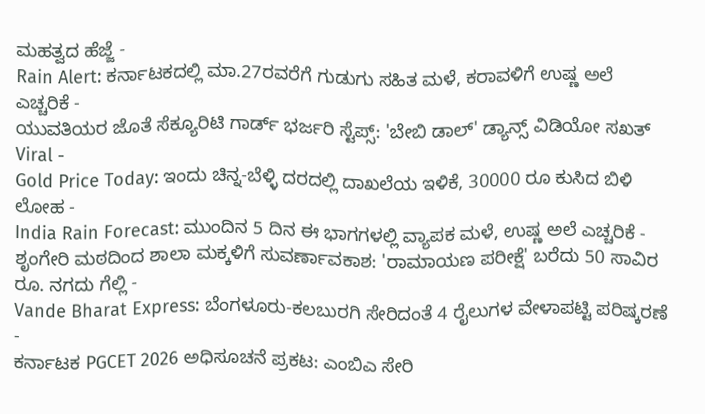ಮಹತ್ವದ ಹೆಜ್ಜೆ -
Rain Alert: ಕರ್ನಾಟಕದಲ್ಲಿ ಮಾ.27ರವರೆಗೆ ಗುಡುಗು ಸಹಿತ ಮಳೆ, ಕರಾವಳಿಗೆ ಉಷ್ಣ ಅಲೆ ಎಚ್ಚರಿಕೆ -
ಯುವತಿಯರ ಜೊತೆ ಸೆಕ್ಯೂರಿಟಿ ಗಾರ್ಡ್ ಭರ್ಜರಿ ಸ್ಟೆಪ್ಸ್: 'ಬೇಬಿ ಡಾಲ್' ಡ್ಯಾನ್ಸ್ ವಿಡಿಯೋ ಸಖತ್ Viral -
Gold Price Today: ಇಂದು ಚಿನ್ನ-ಬೆಳ್ಳಿ ದರದಲ್ಲಿ ದಾಖಲೆಯ ಇಳಿಕೆ, 30000 ರೂ ಕುಸಿದ ಬಿಳಿ ಲೋಹ -
India Rain Forecast: ಮುಂದಿನ 5 ದಿನ ಈ ಭಾಗಗಳಲ್ಲಿ ವ್ಯಾಪಕ ಮಳೆ, ಉಷ್ಣ ಅಲೆ ಎಚ್ಚರಿಕೆ -
ಶೃಂಗೇರಿ ಮಠದಿಂದ ಶಾಲಾ ಮಕ್ಕಳಿಗೆ ಸುವರ್ಣಾವಕಾಶ: 'ರಾಮಾಯಣ ಪರೀಕ್ಷೆ' ಬರೆದು 50 ಸಾವಿರ ರೂ. ನಗದು ಗೆಲ್ಲಿ -
Vande Bharat Express: ಬೆಂಗಳೂರು-ಕಲಬುರಗಿ ಸೇರಿದಂತೆ 4 ರೈಲುಗಳ ವೇಳಾಪಟ್ಟಿ ಪರಿಷ್ಕರಣೆ -
ಕರ್ನಾಟಕ PGCET 2026 ಅಧಿಸೂಚನೆ ಪ್ರಕಟ: ಎಂಬಿಎ ಸೇರಿ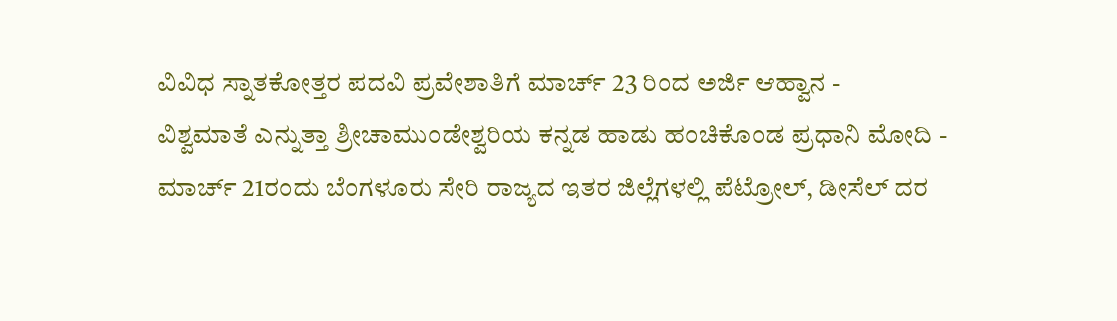ವಿವಿಧ ಸ್ನಾತಕೋತ್ತರ ಪದವಿ ಪ್ರವೇಶಾತಿಗೆ ಮಾರ್ಚ್ 23 ರಿಂದ ಅರ್ಜಿ ಆಹ್ವಾನ -
ವಿಶ್ವಮಾತೆ ಎನ್ನುತ್ತಾ ಶ್ರೀಚಾಮುಂಡೇಶ್ವರಿಯ ಕನ್ನಡ ಹಾಡು ಹಂಚಿಕೊಂಡ ಪ್ರಧಾನಿ ಮೋದಿ -
ಮಾರ್ಚ್ 21ರಂದು ಬೆಂಗಳೂರು ಸೇರಿ ರಾಜ್ಯದ ಇತರ ಜಿಲ್ಲೆಗಳಲ್ಲಿ ಪೆಟ್ರೋಲ್, ಡೀಸೆಲ್ ದರ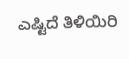ಎಷ್ಟಿದೆ ತಿಳಿಯಿರಿ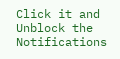Click it and Unblock the Notifications